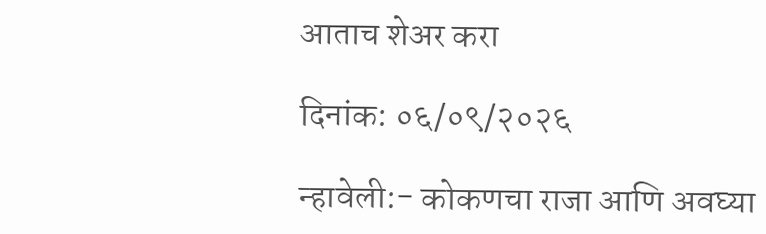आताच शेअर करा

दिनांक: ०६/०९/२०२६

न्हावेली:- कोकणचा राजा आणि अवघ्या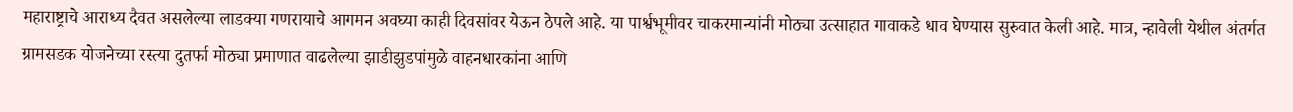महाराष्ट्राचे आराध्य दैवत असलेल्या लाडक्या गणरायाचे आगमन अवघ्या काही दिवसांवर येऊन ठेपले आहे. या पार्श्वभूमीवर चाकरमान्यांनी मोठ्या उत्साहात गावाकडे धाव घेण्यास सुरुवात केली आहे. मात्र, न्हावेली येथील अंतर्गत ग्रामसडक योजनेच्या रस्त्या दुतर्फा मोठ्या प्रमाणात वाढलेल्या झाडीझुडपांमुळे वाहनधारकांना आणि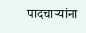पादचाऱ्यांना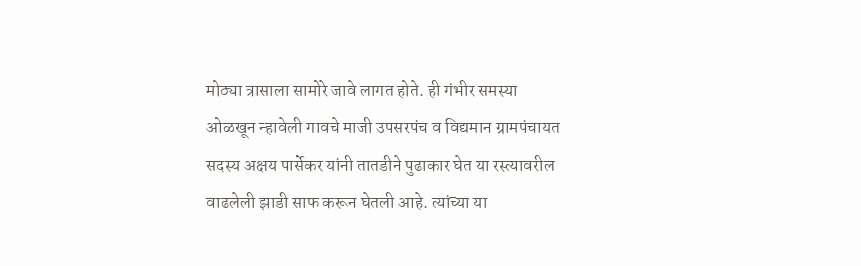मोठ्या त्रासाला सामोरे जावे लागत होते. ही गंभीर समस्या ओळखून न्हावेली गावचे माजी उपसरपंच व विद्यमान ग्रामपंचायत सदस्य अक्षय पार्सेकर यांनी तातडीने पुढाकार घेत या रस्त्यावरील वाढलेली झाडी साफ करून घेतली आहे. त्यांच्या या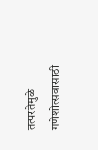तत्परतेमुळे गणेशोत्सवासाठी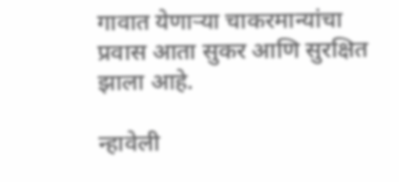गावात येणाऱ्या चाकरमान्यांचा प्रवास आता सुकर आणि सुरक्षित झाला आहे.

न्हावेली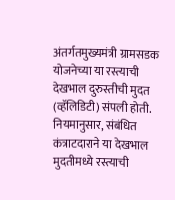अंतर्गतमुख्यमंत्री ग्रामसडक योजनेच्या या रस्त्याची देखभाल दुरुस्तीची मुदत (व्हॅलिडिटी) संपली होती. नियमानुसार, संबंधित कंत्राटदाराने या देखभाल मुदतीमध्ये रस्त्याची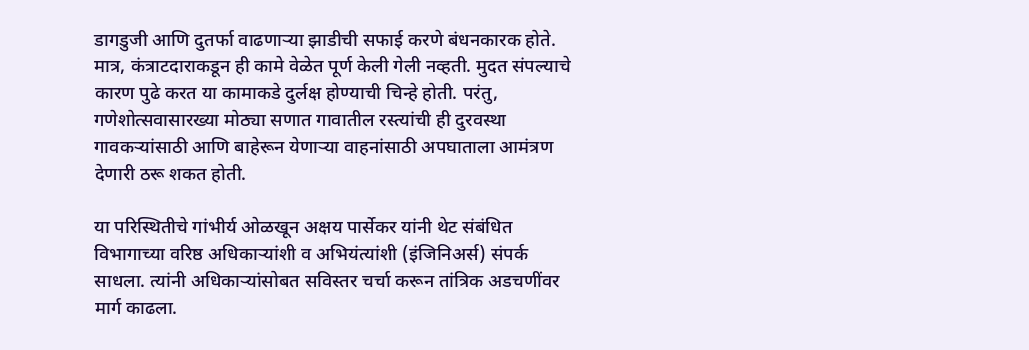डागडुजी आणि दुतर्फा वाढणाऱ्या झाडीची सफाई करणे बंधनकारक होते. मात्र, कंत्राटदाराकडून ही कामे वेळेत पूर्ण केली गेली नव्हती. मुदत संपल्याचे कारण पुढे करत या कामाकडे दुर्लक्ष होण्याची चिन्हे होती. परंतु, गणेशोत्सवासारख्या मोठ्या सणात गावातील रस्त्यांची ही दुरवस्था गावकऱ्यांसाठी आणि बाहेरून येणाऱ्या वाहनांसाठी अपघाताला आमंत्रण देणारी ठरू शकत होती.

या परिस्थितीचे गांभीर्य ओळखून अक्षय पार्सेकर यांनी थेट संबंधित विभागाच्या वरिष्ठ अधिकाऱ्यांशी व अभियंत्यांशी (इंजिनिअर्स) संपर्क साधला. त्यांनी अधिकाऱ्यांसोबत सविस्तर चर्चा करून तांत्रिक अडचणींवर मार्ग काढला.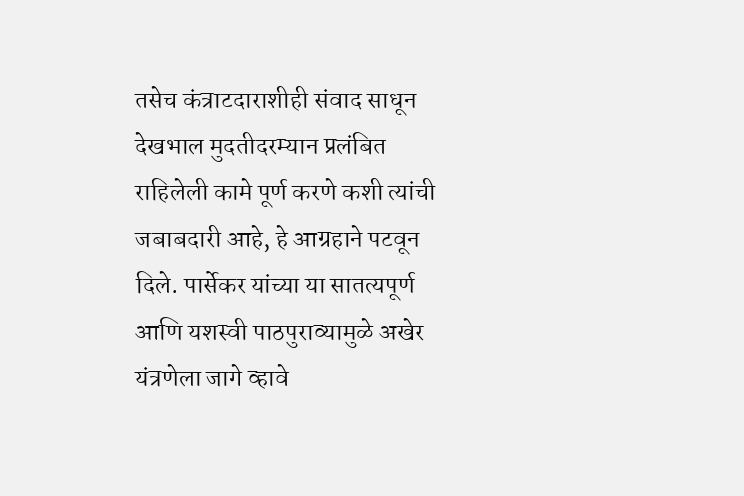तसेच कंत्राटदाराशीही संवाद साधून देखभाल मुदतीदरम्यान प्रलंबित राहिलेली कामे पूर्ण करणे कशी त्यांची जबाबदारी आहे, हे आग्रहाने पटवून दिले. पार्सेकर यांच्या या सातत्यपूर्ण आणि यशस्वी पाठपुराव्यामुळे अखेर यंत्रणेला जागे व्हावे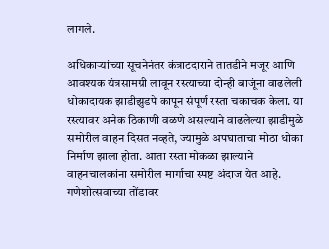लागले.

अधिकाऱ्यांच्या सूचनेनंतर कंत्राटदाराने तातडीने मजूर आणि आवश्यक यंत्रसामग्री लावून रस्त्याच्या दोन्ही बाजूंना वाढलेली धोकादायक झाडीझुडपे कापून संपूर्ण रस्ता चकाचक केला. या रस्त्यावर अनेक ठिकाणी वळणे असल्याने वाढलेल्या झाडीमुळे समोरील वाहन दिसत नव्हते, ज्यामुळे अपघाताचा मोठा धोका निर्माण झाला होता. आता रस्ता मोकळा झाल्याने वाहनचालकांना समोरील मार्गाचा स्पष्ट अंदाज येत आहे. गणेशोत्सवाच्या तोंडावर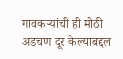गावकऱ्यांची ही मोठी अडचण दूर केल्याबद्दल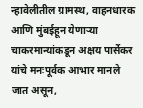न्हावेलीतील ग्रामस्थ, वाहनधारक आणि मुंबईहून येणाऱ्या चाकरमान्यांकडून अक्षय पार्सेकर यांचे मनःपूर्वक आभार मानले जात असून,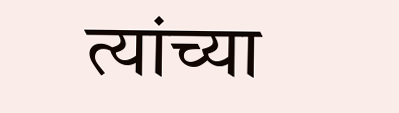त्यांच्या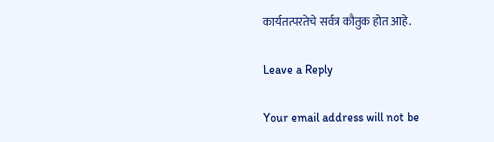कार्यतत्परतेचे सर्वत्र कौतुक होत आहे.

Leave a Reply

Your email address will not be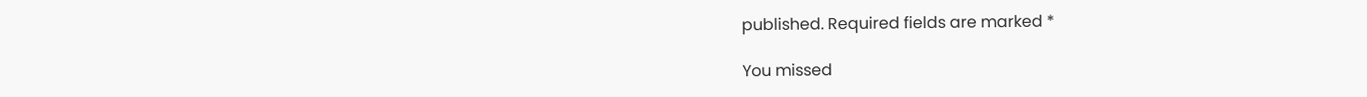published. Required fields are marked *

You missed